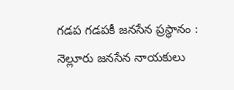గడప గడపకీ జనసేన ప్రస్థానం : నెల్లూరు జనసేన నాయకులు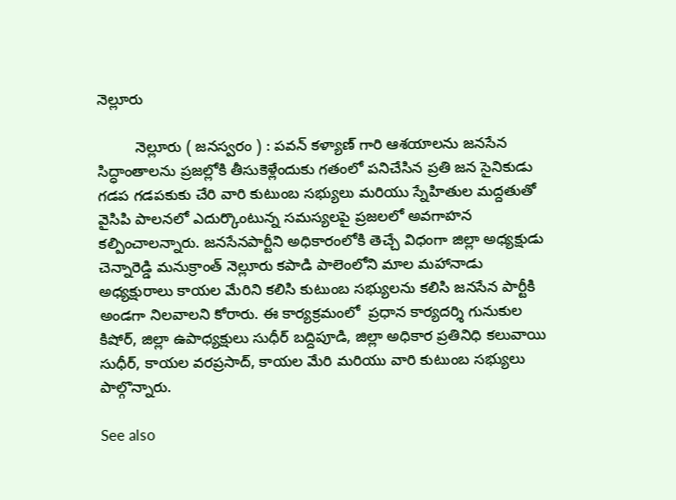నెల్లూరు

         నెల్లూరు ( జనస్వరం ) : పవన్ కళ్యాణ్ గారి ఆశయాలను జనసేన సిద్ధాంతాలను ప్రజల్లోకి తీసుకెళ్లేందుకు గతంలో పనిచేసిన ప్రతి జన సైనికుడు గడప గడపకుకు చేరి వారి కుటుంబ సభ్యులు మరియు స్నేహితుల మద్దతుతో వైసిపి పాలనలో ఎదుర్కొంటున్న సమస్యలపై ప్రజలలో అవగాహన కల్పించాలన్నారు. జనసేనపార్టీని అధికారంలోకి తెచ్చే విధంగా జిల్లా అధ్యక్షుడు చెన్నారెడ్డి మనుక్రాంత్ నెల్లూరు కపాడి పాలెంలోని మాల మహానాడు అధ్యక్షురాలు కాయల మేరిని కలిసి కుటుంబ సభ్యులను కలిసి జనసేన పార్టీకి అండగా నిలవాలని కోరారు. ఈ కార్యక్రమంలో  ప్రధాన కార్యదర్శి గునుకుల కిషోర్, జిల్లా ఉపాధ్యక్షులు సుధీర్ బద్దిపూడి, జిల్లా అధికార ప్రతినిధి కలువాయి సుధీర్, కాయల వరప్రసాద్, కాయల మేరి మరియు వారి కుటుంబ సభ్యులు పాల్గొన్నారు.

See also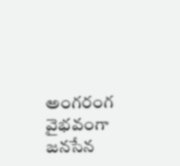అంగరంగ వైభవంగా జనసేన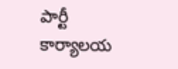పార్టీ కార్యాలయ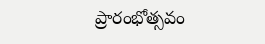ప్రారంభోత్సవం